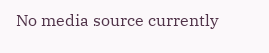No media source currently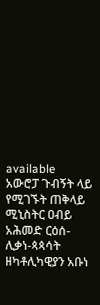available
አውሮፓ ጉብኝት ላይ የሚገኙት ጠቅላይ ሚኒስትር ዐብይ አሕመድ ርዕሰ-ሊቃነ-ጳጳሳት ዘካቶሊካዊያን አቡነ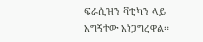ፍራሲዝን ቫቲካን ላይ አግኝተው አነጋግረዋል።